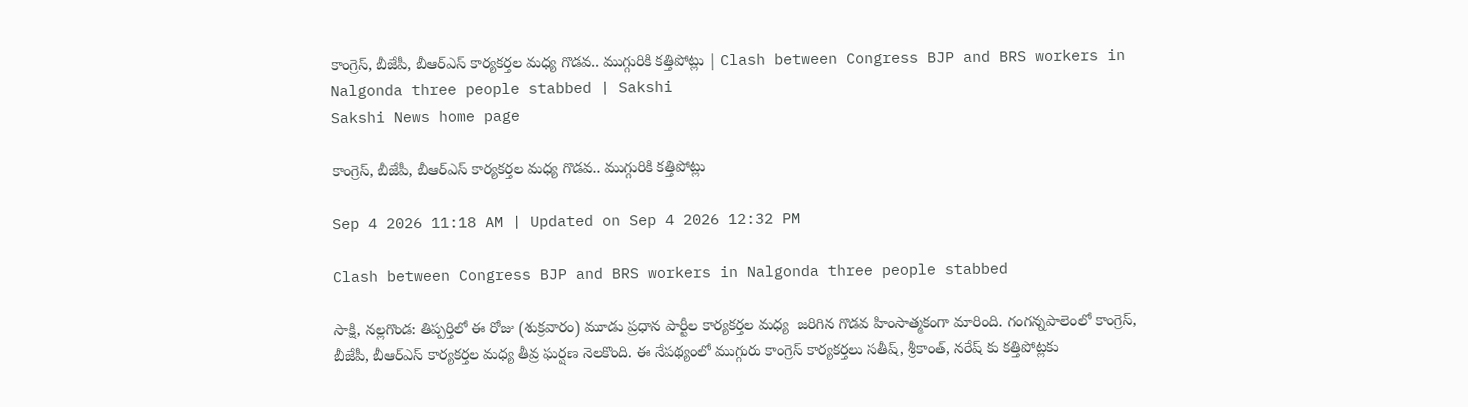కాంగ్రెస్, బీజేపీ, బీఆర్‌ఎస్‌ కార్యకర్తల మధ్య గొడవ.. ముగ్గురికి కత్తిపోట్లు | Clash between Congress BJP and BRS workers in Nalgonda three people stabbed | Sakshi
Sakshi News home page

కాంగ్రెస్, బీజేపీ, బీఆర్‌ఎస్‌ కార్యకర్తల మధ్య గొడవ.. ముగ్గురికి కత్తిపోట్లు

Sep 4 2026 11:18 AM | Updated on Sep 4 2026 12:32 PM

Clash between Congress BJP and BRS workers in Nalgonda three people stabbed

సాక్షి, నల్లగొండ: తిప్పర్తిలో ఈ రోజు (శుక్రవారం) మూడు ప్రధాన పార్టీల కార్యకర్తల మధ్య  జరిగిన గొడవ హింసాత్మకంగా మారింది. గంగన్నపాలెంలో కాంగ్రెస్, బీజేపీ, బీఆర్ఎస్ కార్యకర్తల మధ్య తీవ్ర ఘర్షణ నెలకొంది. ఈ నేపథ్యంలో ముగ్గురు కాంగ్రెస్‌ కార్యకర్తలు సతీష్, శ్రీకాంత్, నరేష్ కు కత్తిపోట్లకు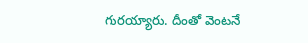గురయ్యారు. దీంతో వెంటనే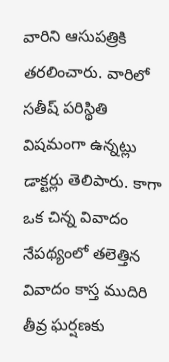వారిని ఆసుపత్రికి తరలించారు. వారిలో సతీష్ పరిస్థితి విషమంగా ఉన్నట్లు డాక్టర్లు తెలిపారు. కాగా ఒక చిన్న వివాదం నేపథ్యంలో తలెత్తిన వివాదం కాస్త ముదిరి తీవ్ర ఘర్షణకు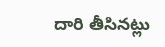దారి తీసినట్లు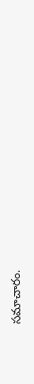సమాచారం.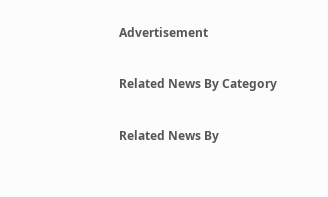Advertisement

Related News By Category

Related News By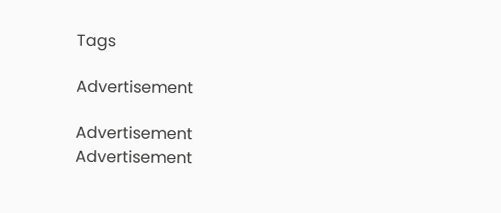Tags

Advertisement

Advertisement
Advertisement